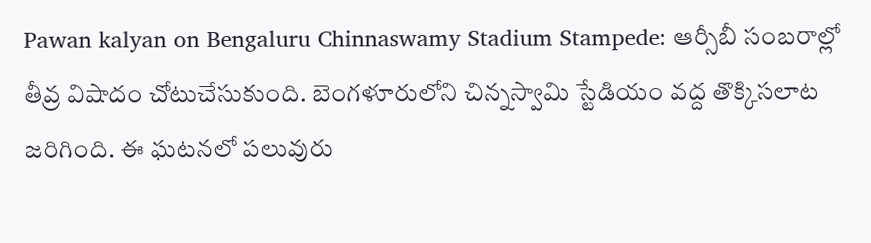Pawan kalyan on Bengaluru Chinnaswamy Stadium Stampede: ఆర్సీబీ సంబరాల్లో తీవ్ర విషాదం చోటుచేసుకుంది. బెంగళూరులోని చిన్నస్వామి స్టేడియం వద్ద తొక్కిసలాట జరిగింది. ఈ ఘటనలో పలువురు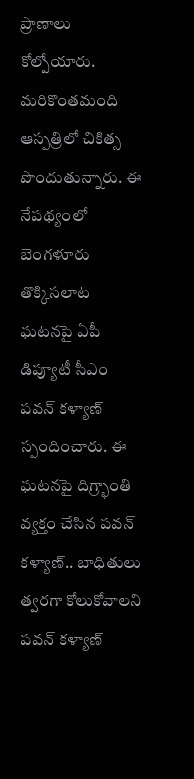ప్రాణాలు కోల్పోయారు. మరికొంతమంది ఆస్పత్రిలో చికిత్స పొందుతున్నారు. ఈ నేపథ్యంలో బెంగళూరు తొక్కిసలాట ఘటనపై ఏపీ డిప్యూటీ సీఎం పవన్ కళ్యాణ్ స్పందించారు. ఈ ఘటనపై దిగ్ర్భాంతి వ్యక్తం చేసిన పవన్ కళ్యాణ్.. బాధితులు త్వరగా కోలుకోవాలని పవన్ కళ్యాణ్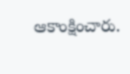ఆకాంక్షించారు.